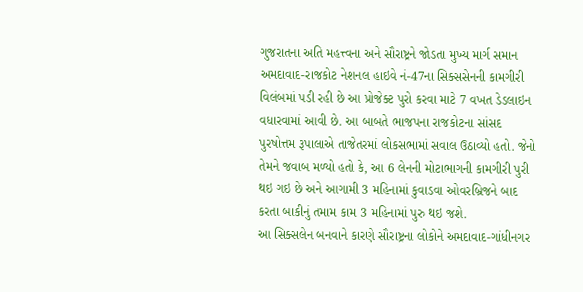ગુજરાતના અતિ મહત્ત્વના અને સૌરાષ્ટ્રને જોડતા મુખ્ય માર્ગ સમાન અમદાવાદ-રાજકોટ નેશનલ હાઇવે નં-47ના સિક્સસેનની કામગીરી વિલંબમાં પડી રહી છે આ પ્રોજેક્ટ પુરો કરવા માટે 7 વખત ડેડલાઇન વધારવામાં આવી છે. આ બાબતે ભાજપના રાજકોટના સાંસદ પુરષોત્તમ રૂપાલાએ તાજેતરમાં લોકસભામાં સવાલ ઉઠાવ્યો હતો. જેનો તેમને જવાબ મળ્યો હતો કે, આ 6 લેનની મોટાભાગની કામગીરી પુરી થઇ ગઇ છે અને આગામી 3 મહિનામાં કુવાડવા ઓવરબ્રિજને બાદ કરતા બાકીનું તમામ કામ 3 મહિનામાં પુરુ થઇ જશે.
આ સિક્સલેન બનવાને કારણે સૌરાષ્ટ્રના લોકોને અમદાવાદ-ગાંધીનગર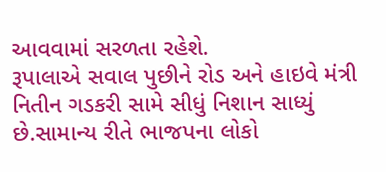આવવામાં સરળતા રહેશે.
રૂપાલાએ સવાલ પુછીને રોડ અને હાઇવે મંત્રી નિતીન ગડકરી સામે સીધું નિશાન સાધ્યું છે.સામાન્ય રીતે ભાજપના લોકો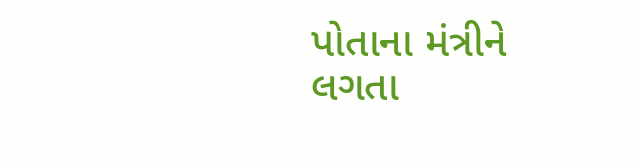પોતાના મંત્રીને લગતા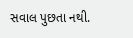સવાલ પુછતા નથી.